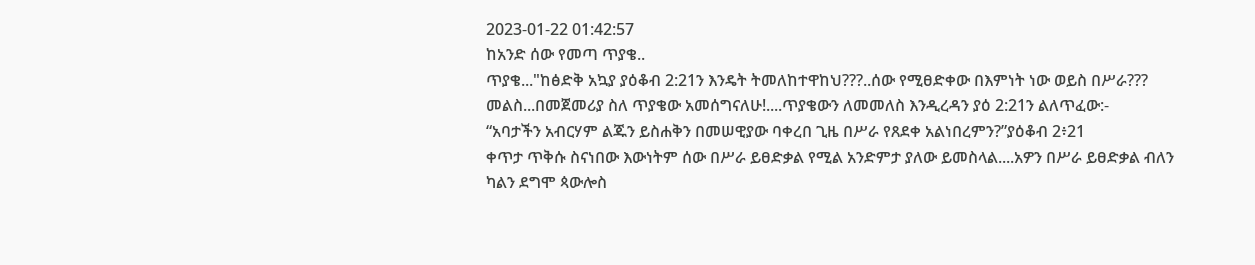2023-01-22 01:42:57
ከአንድ ሰው የመጣ ጥያቄ..
ጥያቄ..."ከፅድቅ አኳያ ያዕቆብ 2:21ን እንዴት ትመለከተዋከህ???..ሰው የሚፀድቀው በእምነት ነው ወይስ በሥራ???
መልስ...በመጀመሪያ ስለ ጥያቄው አመሰግናለሁ!....ጥያቄውን ለመመለስ እንዲረዳን ያዕ 2:21ን ልለጥፈው:-
“አባታችን አብርሃም ልጁን ይስሐቅን በመሠዊያው ባቀረበ ጊዜ በሥራ የጸደቀ አልነበረምን?”ያዕቆብ 2፥21
ቀጥታ ጥቅሱ ስናነበው እውነትም ሰው በሥራ ይፀድቃል የሚል አንድምታ ያለው ይመስላል....አዎን በሥራ ይፀድቃል ብለን ካልን ደግሞ ጳውሎስ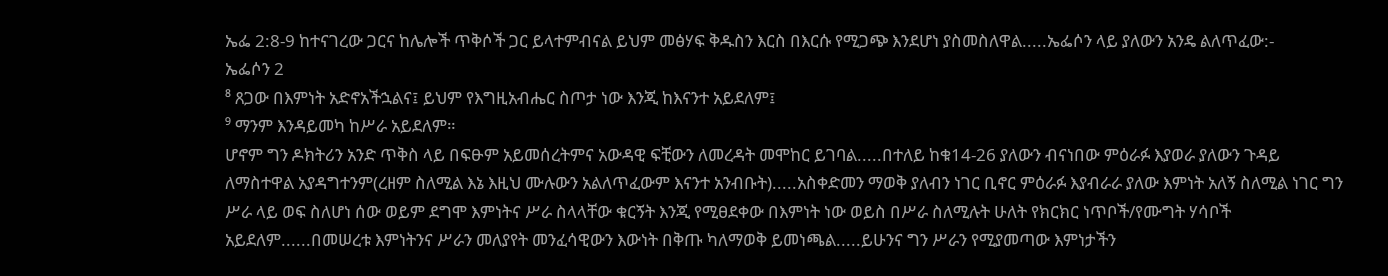ኤፌ 2:8-9 ከተናገረው ጋርና ከሌሎች ጥቅሶች ጋር ይላተምብናል ይህም መፅሃፍ ቅዱስን እርስ በእርሱ የሚጋጭ እንደሆነ ያስመስለዋል.....ኤፌሶን ላይ ያለውን አንዴ ልለጥፈው:-
ኤፌሶን 2
⁸ ጸጋው በእምነት አድኖአችኋልና፤ ይህም የእግዚአብሔር ስጦታ ነው እንጂ ከእናንተ አይደለም፤
⁹ ማንም እንዳይመካ ከሥራ አይደለም።
ሆኖም ግን ዶክትሪን አንድ ጥቅስ ላይ በፍፁም አይመሰረትምና አውዳዊ ፍቺውን ለመረዳት መሞከር ይገባል.....በተለይ ከቁ14-26 ያለውን ብናነበው ምዕራፉ እያወራ ያለውን ጉዳይ ለማስተዋል አያዳግተንም(ረዘም ስለሚል እኔ እዚህ ሙሉውን አልለጥፈውም እናንተ አንብቡት).....አስቀድመን ማወቅ ያለብን ነገር ቢኖር ምዕራፉ እያብራራ ያለው እምነት አለኝ ስለሚል ነገር ግን ሥራ ላይ ወፍ ስለሆነ ሰው ወይም ደግሞ እምነትና ሥራ ስላላቸው ቁርኝት እንጂ የሚፀደቀው በእምነት ነው ወይስ በሥራ ስለሚሉት ሁለት የክርክር ነጥቦች/የሙግት ሃሳቦች አይደለም......በመሠረቱ እምነትንና ሥራን መለያየት መንፈሳዊውን እውነት በቅጡ ካለማወቅ ይመነጫል.....ይሁንና ግን ሥራን የሚያመጣው እምነታችን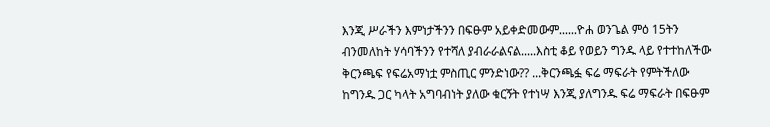እንጂ ሥራችን እምነታችንን በፍፁም አይቀድመውም......ዮሐ ወንጌል ምዕ 15ትን ብንመለከት ሃሳባችንን የተሻለ ያብራራልናል.....እስቲ ቆይ የወይን ግንዱ ላይ የተተከለችው ቅርንጫፍ የፍሬአማነቷ ምስጢር ምንድነው?? ...ቅርንጫፏ ፍሬ ማፍራት የምትችለው ከግንዱ ጋር ካላት አግባብነት ያለው ቁርኝት የተነሣ እንጂ ያለግንዱ ፍሬ ማፍራት በፍፁም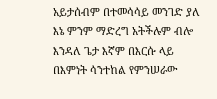አይታሰብም በተመሳሳይ መንገድ ያለ እኔ ምንም ማድረግ አትችሉም ብሎ እንዳለ ጌታ እኛም በእርሱ ላይ በእምነት ሳንተከል የምንሠራው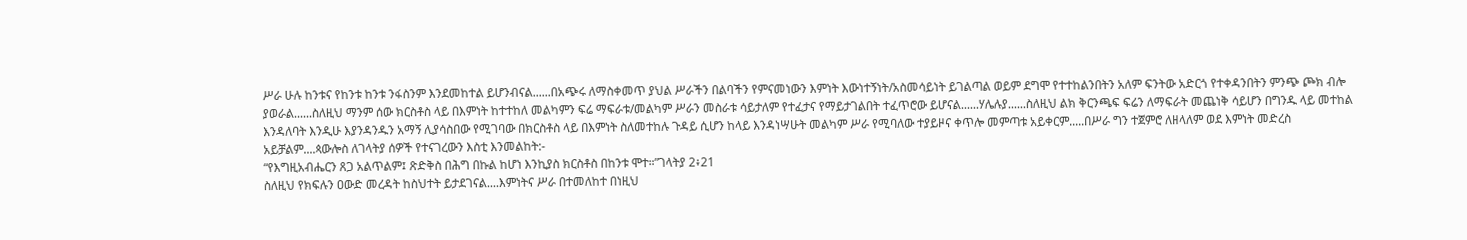ሥራ ሁሉ ከንቱና የከንቱ ከንቱ ንፋስንም እንደመከተል ይሆንብናል......በአጭሩ ለማስቀመጥ ያህል ሥራችን በልባችን የምናመነውን እምነት እውነተኝነት/አስመሳይነት ይገልጣል ወይም ደግሞ የተተከልንበትን አለም ፍንትው አድርጎ የተቀዳንበትን ምንጭ ጮክ ብሎ ያወራል......ስለዚህ ማንም ሰው ክርስቶስ ላይ በእምነት ከተተከለ መልካምን ፍሬ ማፍራቱ/መልካም ሥራን መስራቱ ሳይታለም የተፈታና የማይታገልበት ተፈጥሮው ይሆናል......ሃሌሉያ......ስለዚህ ልክ ቅርንጫፍ ፍሬን ለማፍራት መጨነቅ ሳይሆን በግንዱ ላይ መተከል እንዳለባት እንዲሁ እያንዳንዱን አማኝ ሊያሳስበው የሚገባው በክርስቶስ ላይ በእምነት ስለመተከሉ ጉዳይ ሲሆን ከላይ እንዳነሣሁት መልካም ሥራ የሚባለው ተያይዞና ቀጥሎ መምጣቱ አይቀርም.....በሥራ ግን ተጀምሮ ለዘላለም ወደ እምነት መድረስ አይቻልም....ጳውሎስ ለገላትያ ሰዎች የተናገረውን እስቲ እንመልከት:-
“የእግዚአብሔርን ጸጋ አልጥልም፤ ጽድቅስ በሕግ በኩል ከሆነ እንኪያስ ክርስቶስ በከንቱ ሞተ።”ገላትያ 2፥21
ስለዚህ የክፍሉን ዐውድ መረዳት ከስህተት ይታደገናል....እምነትና ሥራ በተመለከተ በነዚህ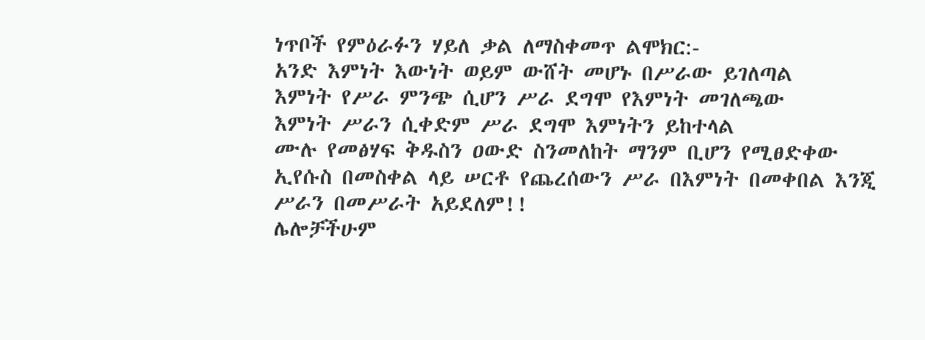ነጥቦች የምዕራፉን ሃይለ ቃል ለማስቀመጥ ልሞክር:-
አንድ እምነት እውነት ወይም ውሸት መሆኑ በሥራው ይገለጣል
እምነት የሥራ ምንጭ ሲሆን ሥራ ደግሞ የእምነት መገለጫው
እምነት ሥራን ሲቀድም ሥራ ደግሞ እምነትን ይከተላል
ሙሉ የመፅሃፍ ቅዱስን ዐውድ ስንመለከት ማንም ቢሆን የሚፀድቀው ኢየሱስ በመስቀል ላይ ሠርቶ የጨረሰውን ሥራ በእምነት በመቀበል እንጂ ሥራን በመሥራት አይደለም!!
ሌሎቻችሁም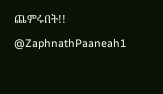ጨምሩበት!!
@ZaphnathPaaneah1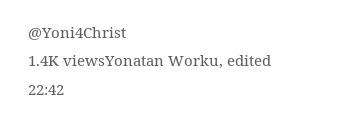@Yoni4Christ
1.4K viewsYonatan Worku, edited 22:42